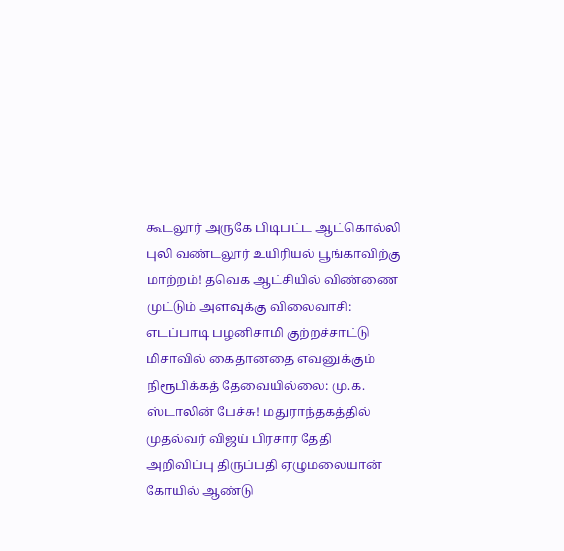கூடலூர் அருகே பிடிபட்ட ஆட்கொல்லி புலி வண்டலூர் உயிரியல் பூங்காவிற்கு மாற்றம்! தவெக ஆட்சியில் விண்ணை முட்டும் அளவுக்கு விலைவாசி: எடப்பாடி பழனிசாமி குற்றச்சாட்டு மிசாவில் கைதானதை எவனுக்கும் நிரூபிக்கத் தேவையில்லை: மு.க. ஸ்டாலின் பேச்சு! மதுராந்தகத்தில் முதல்வர் விஜய் பிரசார தேதி அறிவிப்பு திருப்பதி ஏழுமலையான் கோயில் ஆண்டு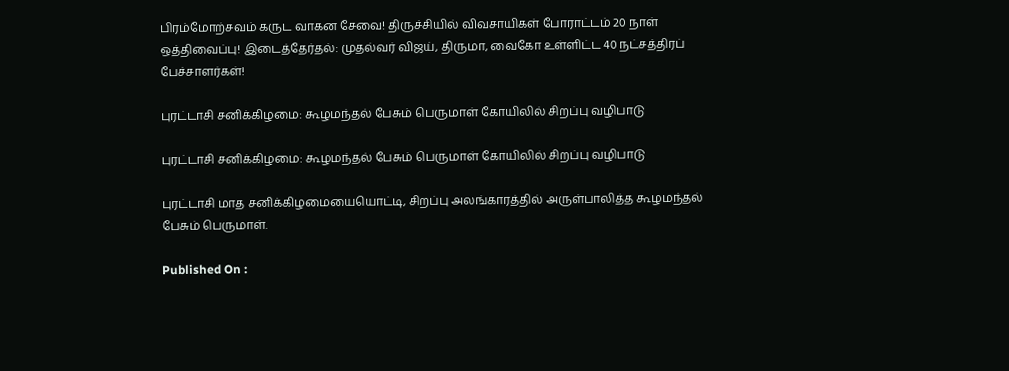பிரம்மோற்சவம் கருட வாகன சேவை! திருச்சியில் விவசாயிகள் போராட்டம் 20 நாள் ஒத்திவைப்பு! இடைத்தேர்தல்: முதல்வர் விஜய், திருமா, வைகோ உள்ளிட்ட 40 நட்சத்திரப் பேச்சாளர்கள்!

புரட்டாசி சனிக்கிழமை: கூழமந்தல் பேசும் பெருமாள் கோயிலில் சிறப்பு வழிபாடு

புரட்டாசி சனிக்கிழமை: கூழமந்தல் பேசும் பெருமாள் கோயிலில் சிறப்பு வழிபாடு

புரட்டாசி மாத சனிக்கிழமையையொட்டி, சிறப்பு அலங்காரத்தில் அருள்பாலித்த கூழமந்தல் பேசும் பெருமாள்.

Published On :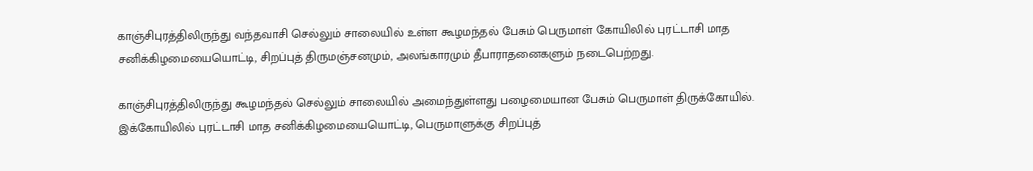காஞ்சிபுரத்திலிருந்து வந்தவாசி செல்லும் சாலையில் உள்ள கூழமந்தல் பேசும் பெருமாள் கோயிலில் புரட்டாசி மாத சனிக்கிழமையையொட்டி, சிறப்புத் திருமஞ்சனமும், அலங்காரமும் தீபாராதனைகளும் நடைபெற்றது.

காஞ்சிபுரத்திலிருந்து கூழமந்தல் செல்லும் சாலையில் அமைந்துள்ளது பழைமையான பேசும் பெருமாள் திருக்கோயில். இக்கோயிலில் புரட்டாசி மாத சனிக்கிழமையையொட்டி, பெருமாளுக்கு சிறப்புத்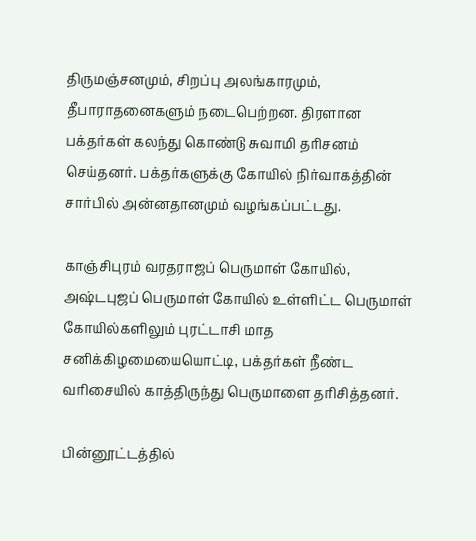திருமஞ்சனமும், சிறப்பு அலங்காரமும், தீபாராதனைகளும் நடைபெற்றன. திரளான பக்தர்கள் கலந்து கொண்டு சுவாமி தரிசனம் செய்தனர். பக்தர்களுக்கு கோயில் நிர்வாகத்தின் சார்பில் அன்னதானமும் வழங்கப்பட்டது.

காஞ்சிபுரம் வரதராஜப் பெருமாள் கோயில், அஷ்டபுஜப் பெருமாள் கோயில் உள்ளிட்ட பெருமாள் கோயில்களிலும் புரட்டாசி மாத சனிக்கிழமையையொட்டி, பக்தர்கள் நீண்ட வரிசையில் காத்திருந்து பெருமாளை தரிசித்தனர்.

பின்னூட்டத்தில்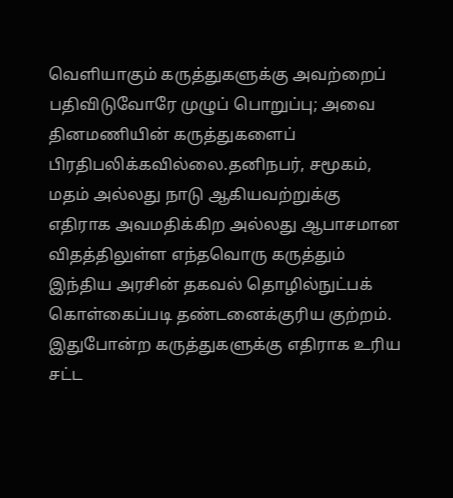வெளியாகும் கருத்துகளுக்கு அவற்றைப் பதிவிடுவோரே முழுப் பொறுப்பு; அவை தினமணியின் கருத்துகளைப் பிரதிபலிக்கவில்லை.தனிநபர், சமூகம், மதம் அல்லது நாடு ஆகியவற்றுக்கு எதிராக அவமதிக்கிற அல்லது ஆபாசமான விதத்திலுள்ள எந்தவொரு கருத்தும் இந்திய அரசின் தகவல் தொழில்நுட்பக் கொள்கைப்படி தண்டனைக்குரிய குற்றம். இதுபோன்ற கருத்துகளுக்கு எதிராக உரிய சட்ட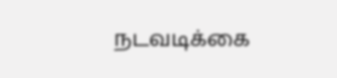நடவடிக்கை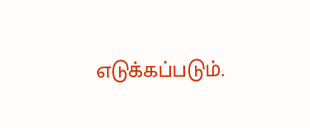எடுக்கப்படும்.